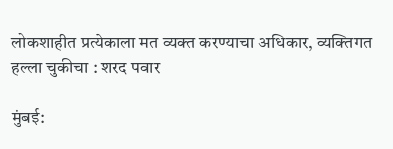लोकशाहीत प्रत्येकाला मत व्यक्त करण्याचा अधिकार, व्यक्तिगत हल्ला चुकीचा : शरद पवार

मुंबई: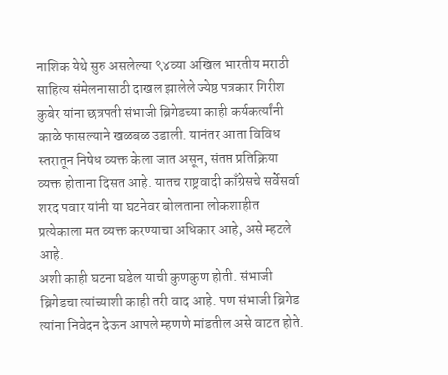नाशिक येथे सुरु असलेल्या ९४व्या अखिल भारतीय मराठी साहित्य संमेलनासाठी दाखल झालेले ज्येष्ठ पत्रकार गिरीश कुबेर यांना छत्रपती संभाजी ब्रिगेडच्या काही कर्यकर्त्यांनी काळे फासल्याने खळबळ उडाली. यानंतर आता विविध स्तरातून निषेध व्यक्त केला जात असून, संतप्त प्रतिक्रिया व्यक्त होताना दिसत आहे. यातच राष्ट्रवादी काँग्रेसचे सर्वेसर्वा शरद पवार यांनी या घटनेवर बोलताना लोकशाहीत प्रत्येकाला मत व्यक्त करण्याचा अधिकार आहे, असे म्हटले आहे.
अशी काही घटना घडेल याची कुणकुण होती. संभाजी ब्रिगेडचा त्यांच्याशी काही तरी वाद आहे. पण संभाजी ब्रिगेड त्यांना निवेदन देऊन आपले म्हणणे मांडतील असे वाटत होते.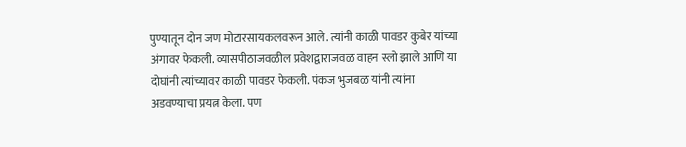पुण्यातून दोन जण मोटारसायकलवरून आले. त्यांनी काळी पावडर कुबेर यांच्या अंगावर फेकली. व्यासपीठाजवळील प्रवेशद्वाराजवळ वाहन स्लो झाले आणि या दोघांनी त्यांच्यावर काळी पावडर फेकली. पंकज भुजबळ यांनी त्यांना अडवण्याचा प्रयत्न केला. पण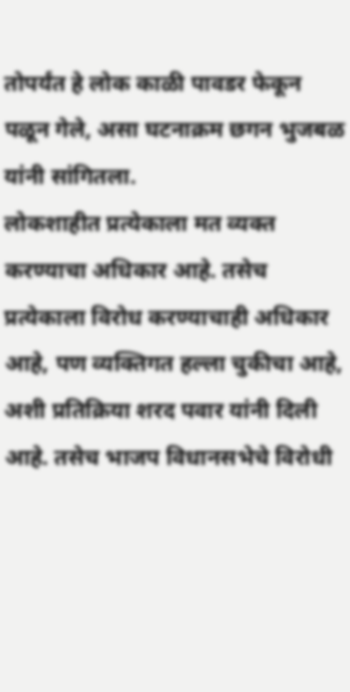तोपर्यंत हे लोक काळी पावडर फेकून पळून गेले, असा घटनाक्रम छगन भुजबळ यांनी सांगितला.
लोकशाहीत प्रत्येकाला मत व्यक्त करण्याचा अधिकार आहे. तसेच प्रत्येकाला विरोध करण्याचाही अधिकार आहे, पण व्यक्तिगत हल्ला चुकीचा आहे, अशी प्रतिक्रिया शरद पवार यांनी दिली आहे. तसेच भाजप विधानसभेचे विरोधी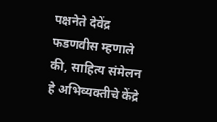पक्षनेते देवेंद्र फडणवीस म्हणाले की, साहित्य संमेलन हे अभिव्यक्तीचे केंद्रे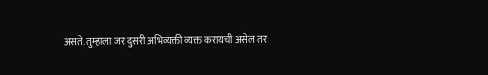असते. तुम्हाला जर दुसरी अभिव्यक्ती व्यक्त करायची असेल तर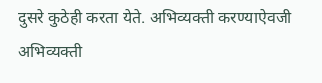दुसरे कुठेही करता येते. अभिव्यक्ती करण्याऐवजी अभिव्यक्ती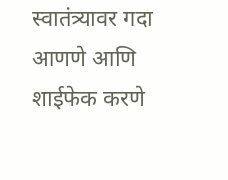स्वातंत्र्यावर गदा आणणे आणि शाईफेक करणे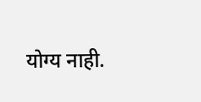योग्य नाही.